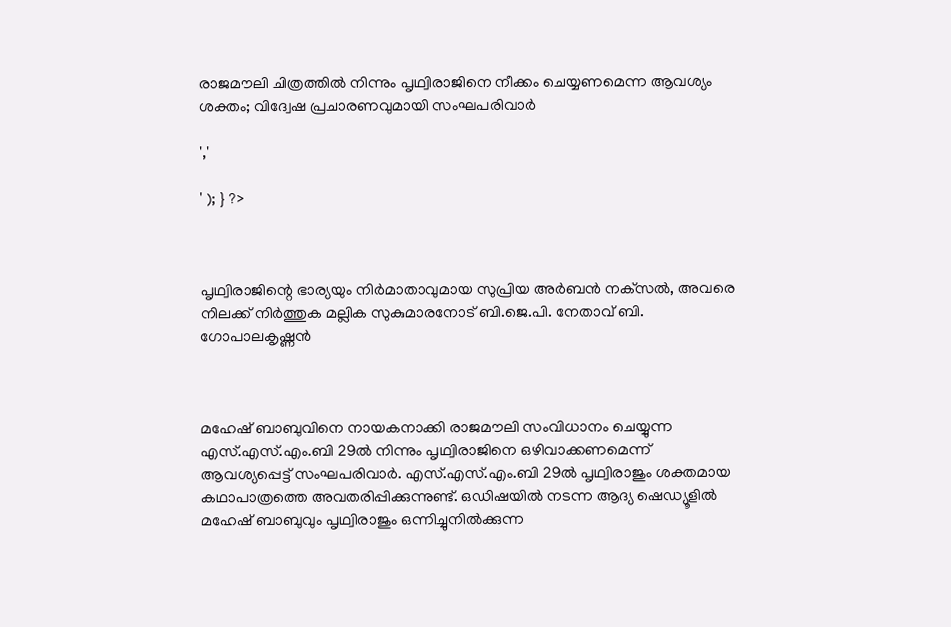രാജമൗലി ചിത്രത്തിൽ നിന്നും പൃഥ്വിരാജിനെ നീക്കം ചെയ്യണമെന്ന ആവശ്യം ശക്തം; വിദ്വേഷ പ്രചാരണവുമായി സംഘപരിവാർ

','

' ); } ?>



പൃഥ്വിരാജിന്റെ ഭാര്യയും നിര്‍മാതാവുമായ സുപ്രിയ അര്‍ബന്‍ നക്‌സൽ, അവരെ നിലക്ക് നിര്‍ത്തുക മല്ലിക സുകുമാരനോട് ബി.ജെ.പി. നേതാവ് ബി. ഗോപാലകൃഷ്ണന്‍



മഹേഷ് ബാബുവിനെ നായകനാക്കി രാജമൗലി സംവിധാനം ചെയ്യുന്ന എസ്.എസ്.എം.ബി 29ല്‍ നിന്നും പൃഥ്വിരാജിനെ ഒഴിവാക്കണമെന്ന് ആവശ്യപ്പെട്ട് സംഘപരിവാർ. എസ്.എസ്.എം.ബി 29ല്‍ പൃഥ്വിരാജും ശക്തമായ കഥാപാത്രത്തെ അവതരിപ്പിക്കുന്നുണ്ട്. ഒഡിഷയില്‍ നടന്ന ആദ്യ ഷെഡ്യൂളില്‍ മഹേഷ് ബാബുവും പൃഥ്വിരാജും ഒന്നിച്ചുനില്‍ക്കുന്ന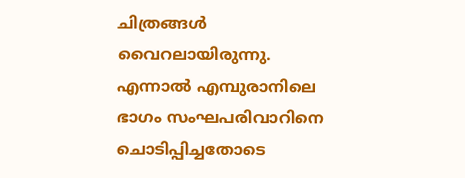ചിത്രങ്ങള്‍ വൈറലായിരുന്നു. എന്നാല്‍ എമ്പുരാനിലെ ഭാഗം സംഘപരിവാറിനെ ചൊടിപ്പിച്ചതോടെ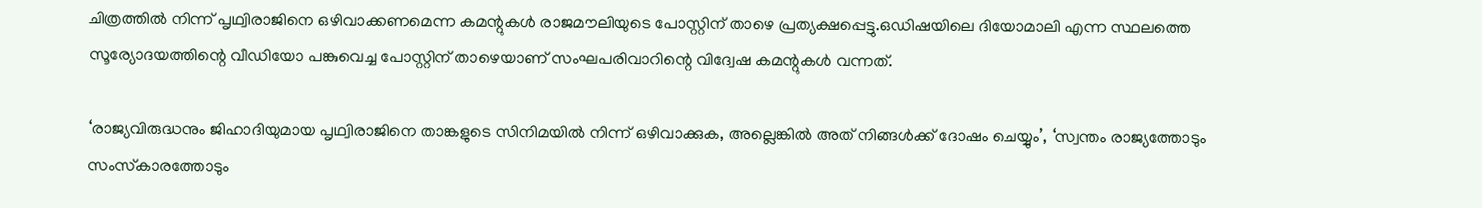ചിത്രത്തില്‍ നിന്ന് പൃഥ്വിരാജിനെ ഒഴിവാക്കണമെന്ന കമന്റുകള്‍ രാജമൗലിയുടെ പോസ്റ്റിന് താഴെ പ്രത്യക്ഷപ്പെട്ടു.ഒഡിഷയിലെ ദിയോമാലി എന്ന സ്ഥലത്തെ സൂര്യോദയത്തിന്റെ വീഡിയോ പങ്കുവെച്ച പോസ്റ്റിന് താഴെയാണ് സംഘപരിവാറിന്റെ വിദ്വേഷ കമന്റുകള്‍ വന്നത്.

‘രാജ്യവിരുദ്ധനും ജിഹാദിയുമായ പൃഥ്വിരാജിനെ താങ്കളുടെ സിനിമയില്‍ നിന്ന് ഒഴിവാക്കുക, അല്ലെങ്കില്‍ അത് നിങ്ങള്‍ക്ക് ദോഷം ചെയ്യും’, ‘സ്വന്തം രാജ്യത്തോടും സംസ്‌കാരത്തോടും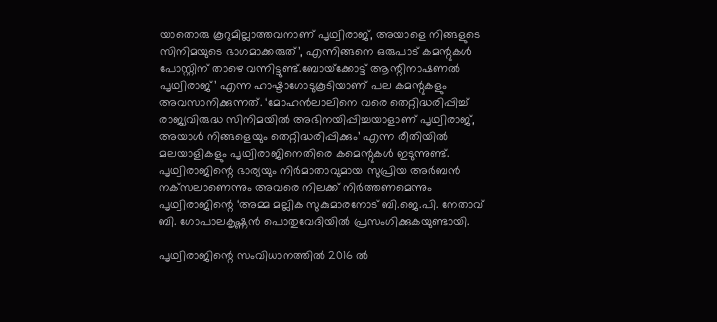യാതൊരു കൂറുമില്ലാത്തവനാണ് പൃഥ്വിരാജ്, അയാളെ നിങ്ങളുടെ സിനിമയുടെ ഭാഗമാക്കരുത്’, എന്നിങ്ങനെ ഒരുപാട് കമന്റുകള്‍ പോസ്റ്റിന് താഴെ വന്നിട്ടുണ്ട്.ബോയ്‌ക്കോട്ട് ആന്റിനാഷണല്‍ പൃഥ്വിരാജ്’ എന്ന ഹാഷ്ടാഗോടുകൂടിയാണ് പല കമന്റുകളും അവസാനിക്കുന്നത്. ‘മോഹന്‍ലാലിനെ വരെ തെറ്റിദ്ധരിപ്പിച്ച് രാജ്യവിരുദ്ധ സിനിമയില്‍ അഭിനയിപ്പിച്ചയാളാണ് പൃഥ്വിരാജ്, അയാള്‍ നിങ്ങളെയും തെറ്റിദ്ധരിപ്പിക്കും’ എന്ന രീതിയിൽ മലയാളികളും പൃഥ്വിരാജിനെതിരെ കമെന്റുകൾ ഇടുന്നുണ്ട്. പൃഥ്വിരാജിന്റെ ഭാര്യയും നിര്‍മാതാവുമായ സുപ്രിയ അര്‍ബന്‍ നക്‌സലാണെന്നും അവരെ നിലക്ക് നിര്‍ത്തണമെന്നും പൃഥ്വിരാജിന്റെ ‘അമ്മ മല്ലിക സുകുമാരനോട് ബി.ജെ.പി. നേതാവ് ബി. ഗോപാലകൃഷ്ണന്‍ പൊതുവേദിയില്‍ പ്രസംഗിക്കുകയുണ്ടായി.

പൃഥ്വിരാജിന്റെ സംവിധാനത്തിൽ 2016 ൽ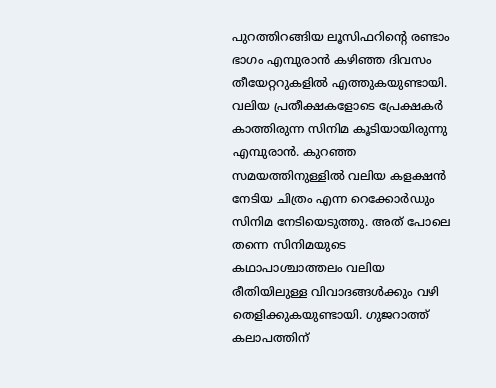പുറത്തിറങ്ങിയ ലൂസിഫറിന്റെ രണ്ടാം ഭാഗം എമ്പുരാൻ കഴിഞ്ഞ ദിവസം തീയേറ്ററുകളിൽ എത്തുകയുണ്ടായി. വലിയ പ്രതീക്ഷകളോടെ പ്രേക്ഷകർ കാത്തിരുന്ന സിനിമ കൂടിയായിരുന്നു എമ്പുരാൻ. കുറഞ്ഞ സമയത്തിനുള്ളിൽ വലിയ കളക്ഷൻ നേടിയ ചിത്രം എന്ന റെക്കോർഡും സിനിമ നേടിയെടുത്തു. അത് പോലെ തന്നെ സിനിമയുടെ കഥാപാശ്ചാത്തലം വലിയ രീതിയിലുള്ള വിവാദങ്ങൾക്കും വഴി തെളിക്കുകയുണ്ടായി. ഗുജറാത്ത് കലാപത്തിന്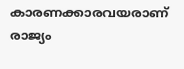കാരണക്കാരവയരാണ് രാജ്യം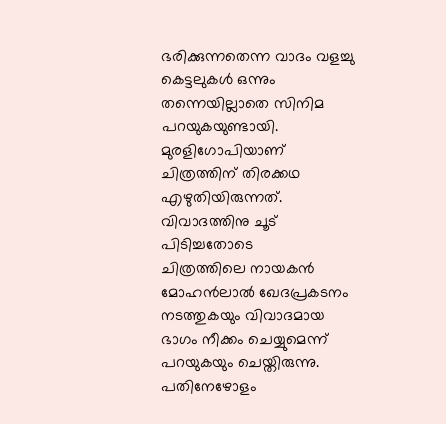ഭരിക്കുന്നതെന്ന വാദം വളച്ചു കെട്ടലുകൾ ഒന്നും തന്നെയില്ലാതെ സിനിമ പറയുകയുണ്ടായി. മുരളിഗോപിയാണ് ചിത്രത്തിന് തിരക്കഥ എഴുതിയിരുന്നത്. വിവാദത്തിനു ചൂട് പിടിച്ചതോടെ
ചിത്രത്തിലെ നായകന്‍ മോഹന്‍ലാല്‍ ഖേദപ്രകടനം നടത്തുകയും വിവാദമായ ഭാഗം നീക്കം ചെയ്യുമെന്ന് പറയുകയും ചെയ്തിരുന്നു. പതിനേഴോളം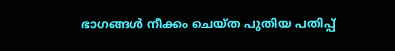ഭാഗങ്ങൾ നീക്കം ചെയ്ത പുതിയ പതിപ്പ്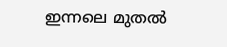ഇന്നലെ മുതൽ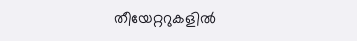തീയേറ്ററുകളിൽ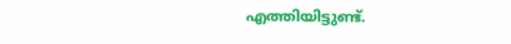എത്തിയിട്ടുണ്ട്.